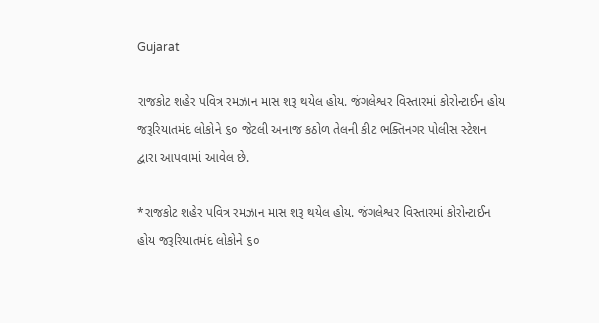Gujarat

રાજકોટ શહેર પવિત્ર રમઝાન માસ શરૂ થયેલ હોય. જંગલેશ્વર વિસ્તારમાં કોરોન્ટાઈન હોય જરૂરિયાતમંદ લોકોને ૬૦ જેટલી અનાજ કઠોળ તેલની કીટ ભક્તિનગર પોલીસ સ્ટેશન દ્વારા આપવામાં આવેલ છે.

*રાજકોટ શહેર પવિત્ર રમઝાન માસ શરૂ થયેલ હોય. જંગલેશ્વર વિસ્તારમાં કોરોન્ટાઈન હોય જરૂરિયાતમંદ લોકોને ૬૦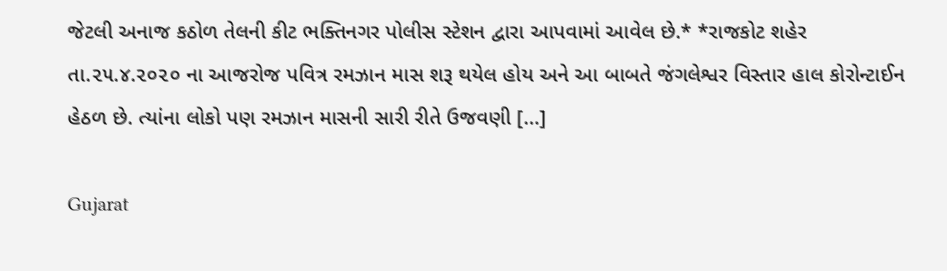જેટલી અનાજ કઠોળ તેલની કીટ ભક્તિનગર પોલીસ સ્ટેશન દ્વારા આપવામાં આવેલ છે.* *રાજકોટ શહેર તા.૨૫.૪.૨૦૨૦ ના આજરોજ પવિત્ર રમઝાન માસ શરૂ થયેલ હોય અને આ બાબતે જંગલેશ્વર વિસ્તાર હાલ કોરોન્ટાઈન હેઠળ છે. ત્યાંના લોકો પણ રમઝાન માસની સારી રીતે ઉજવણી […]

Gujarat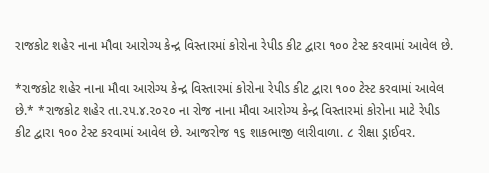રાજકોટ શહેર નાના મૌવા આરોગ્ય કેન્દ્ર વિસ્તારમાં કોરોના રેપીડ કીટ દ્વારા ૧૦૦ ટેસ્ટ કરવામાં આવેલ છે.

*રાજકોટ શહેર નાના મૌવા આરોગ્ય કેન્દ્ર વિસ્તારમાં કોરોના રેપીડ કીટ દ્વારા ૧૦૦ ટેસ્ટ કરવામાં આવેલ છે.* *રાજકોટ શહેર તા.૨૫.૪.૨૦૨૦ ના રોજ નાના મૌવા આરોગ્ય કેન્દ્ર વિસ્તારમાં કોરોના માટે રેપીડ કીટ દ્વારા ૧૦૦ ટેસ્ટ કરવામાં આવેલ છે. આજરોજ ૧૬ શાકભાજી લારીવાળા. ૮ રીક્ષા ડ્રાઈવર.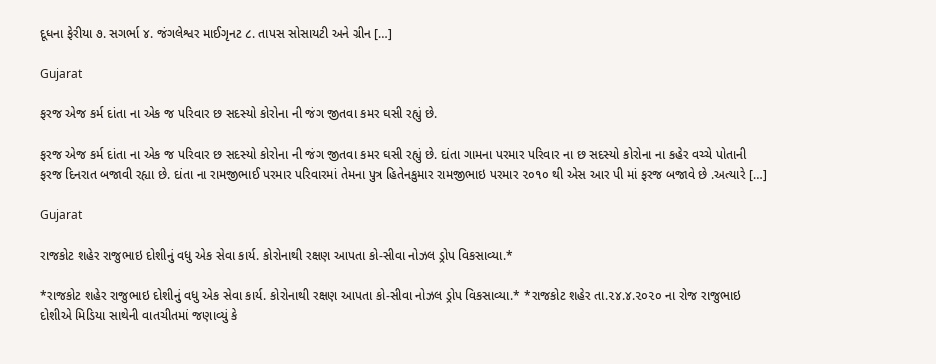દૂધના ફેરીયા ૭. સગર્ભા ૪. જંગલેશ્વર માઈગૃનટ ૮. તાપસ સોસાયટી અને ગ્રીન […]

Gujarat

ફરજ એજ કર્મ દાંતા ના એક જ પરિવાર છ સદસ્યો કોરોના ની જંગ જીતવા કમર ઘસી રહ્યું છે.

ફરજ એજ કર્મ દાંતા ના એક જ પરિવાર છ સદસ્યો કોરોના ની જંગ જીતવા કમર ઘસી રહ્યું છે. દાંતા ગામના પરમાર પરિવાર ના છ સદસ્યો કોરોના ના કહેર વચ્ચે પોતાની ફરજ દિનરાત બજાવી રહ્યા છે. દાંતા ના રામજીભાઈ પરમાર પરિવારમાં તેમના પુત્ર હિતેનકુમાર રામજીભાઇ પરમાર ૨૦૧૦ થી એસ આર પી માં ફરજ બજાવે છે .અત્યારે […]

Gujarat

રાજકોટ શહેર રાજુભાઇ દોશીનું વધુ એક સેવા કાર્ય. કોરોનાથી રક્ષણ આપતા કો-સીવા નોઝલ ડ્રોપ વિકસાવ્યા.*

*રાજકોટ શહેર રાજુભાઇ દોશીનું વધુ એક સેવા કાર્ય. કોરોનાથી રક્ષણ આપતા કો-સીવા નોઝલ ડ્રોપ વિકસાવ્યા.* *રાજકોટ શહેર તા.૨૪.૪.૨૦૨૦ ના રોજ રાજુભાઇ દોશીએ મિડિયા સાથેની વાતચીતમાં જણાવ્યું કે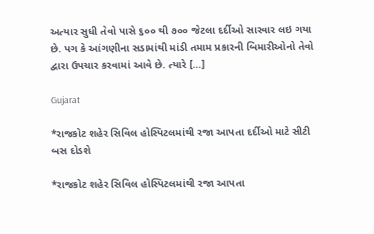અત્યાર સુધી તેવો પાસે ૬૦૦ થી ૭૦૦ જેટલા દર્દીઓ સારવાર લઇ ગયા છે. પગ કે આંગણીના સડામાંથી માંડી તમામ પ્રકારની બિમારીઓનો તેવો દ્વારા ઉપચાર કરવામાં આવે છે. ત્યારે […]

Gujarat

*રાજકોટ શહેર સિવિલ હોસ્પિટલમાંથી રજા આપતા દર્દીઓ માટે સીટી બસ દોડશે

*રાજકોટ શહેર સિવિલ હોસ્પિટલમાંથી રજા આપતા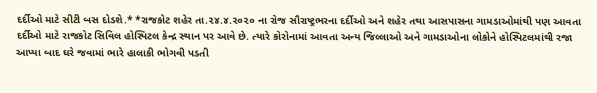દર્દીઓ માટે સીટી બસ દોડશે.* *રાજકોટ શહેર તા.૨૪.૪.૨૦૨૦ ના રોજ સૌરાષ્ટ્રભરના દર્દીઓ અને શહેર તથા આસપાસના ગામડાઓમાંથી પણ આવતા દર્દીઓ માટે રાજકોટ સિવિલ હોસ્પિટલ કેન્દ્ર સ્થાન પર આવે છે. ત્યારે કોરોનામાં આવતા અન્ય જિલ્લાઓ અને ગામડાઓના લોકોને હોસ્પિટલમાંથી રજા આપ્યા બાદ ઘરે જવામાં ભારે હાલાકી ભોગવી પડતી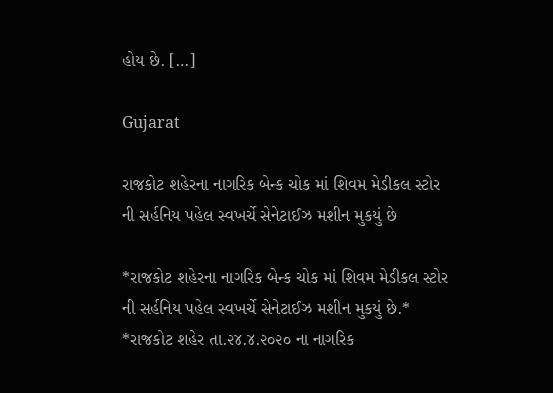હોય છે. […]

Gujarat

રાજકોટ શહેરના નાગરિક બેન્ક ચોક માં શિવમ મેડીકલ સ્ટોર ની સર્હનિય પહેલ સ્વખર્ચે સેનેટાઈઝ મશીન મુકયું છે

*રાજકોટ શહેરના નાગરિક બેન્ક ચોક માં શિવમ મેડીકલ સ્ટોર ની સર્હનિય પહેલ સ્વખર્ચે સેનેટાઈઝ મશીન મુકયું છે.* *રાજકોટ શહેર તા.૨૪.૪.૨૦૨૦ ના નાગરિક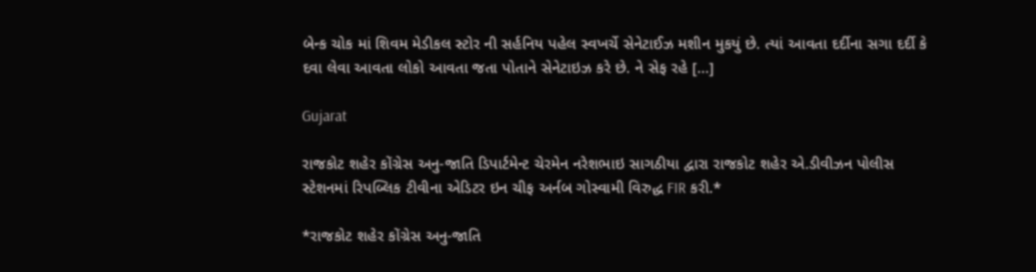બેન્ક ચોક માં શિવમ મેડીકલ સ્ટોર ની સર્હનિય પહેલ સ્વખર્ચે સેનેટાઈઝ મશીન મુકયું છે. ત્યાં આવતા દર્દીના સગા દર્દી કે દવા લેવા આવતા લોકો આવતા જતા પોતાને સેનેટાઇઝ કરે છે. ને સેફ રહે […]

Gujarat

રાજકોટ શહેર કોંગ્રેસ અનુ-જાતિ ડિપાર્ટમેન્ટ ચેરમેન નરેશભાઇ સાગઠીયા દ્વારા રાજકોટ શહેર એ.ડીવીઝન પોલીસ સ્ટેશનમાં રિપબ્લિક ટીવીના એડિટર ઇન ચીફ અર્નબ ગોસ્વામી વિરુદ્ધ FIR કરી.*

*રાજકોટ શહેર કોંગ્રેસ અનુ-જાતિ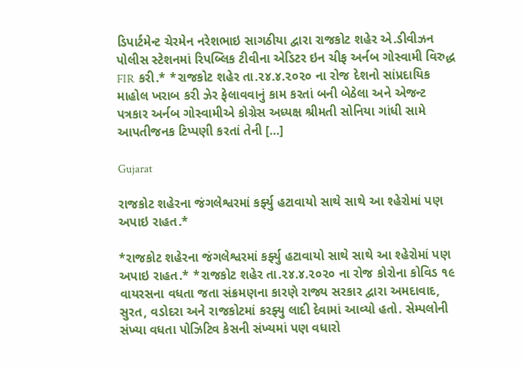ડિપાર્ટમેન્ટ ચેરમેન નરેશભાઇ સાગઠીયા દ્વારા રાજકોટ શહેર એ.ડીવીઝન પોલીસ સ્ટેશનમાં રિપબ્લિક ટીવીના એડિટર ઇન ચીફ અર્નબ ગોસ્વામી વિરુદ્ધ FIR કરી.* *રાજકોટ શહેર તા.૨૪.૪.૨૦૨૦ ના રોજ દેશનો સાંપ્રદાયિક માહોલ ખરાબ કરી ઝેર ફેલાવવાનું કામ કરતાં બની બેઠેલા અને એજન્ટ પત્રકાર અર્નબ ગોસ્વામીએ કોગ્રેસ અધ્યક્ષ શ્રીમતી સોનિયા ગાંધી સામે આપતીજનક ટિપ્પણી કરતાં તેની […]

Gujarat

રાજકોટ શહેરના જંગલેશ્વરમાં કર્ફ્યુ હટાવાયો સાથે સાથે આ શ્હેરોમાં પણ અપાઇ રાહત.*

*રાજકોટ શહેરના જંગલેશ્વરમાં કર્ફ્યુ હટાવાયો સાથે સાથે આ શ્હેરોમાં પણ અપાઇ રાહત.* *રાજકોટ શહેર તા.૨૪.૪.૨૦૨૦ ના રોજ કોરોના કોવિડ ૧૯ વાયરસના વધતા જતા સંક્રમણના કારણે રાજ્ય સરકાર દ્વારા અમદાવાદ, સુરત, વડોદરા અને રાજકોટમાં કરફ્યુ લાદી દેવામાં આવ્યો હતો. સેમ્પલોની સંખ્યા વધતા પોઝિટિવ કેસની સંખ્યમાં પણ વધારો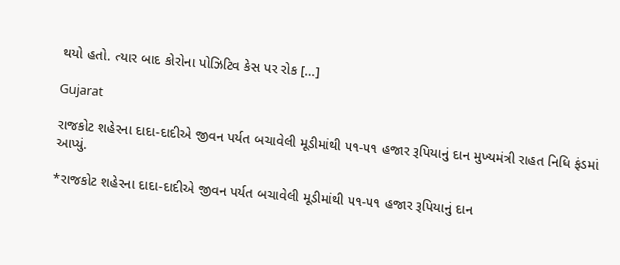થયો હતો. ત્યાર બાદ કોરોના પોઝિટિવ કેસ પર રોક […]

Gujarat

રાજકોટ શહેરના દાદા-દાદીએ જીવન પર્યત બચાવેલી મૂડીમાંથી ૫૧-૫૧ હજાર રૂપિયાનું દાન મુખ્યમંત્રી રાહત નિધિ ફંડમાં આપ્યું.

*રાજકોટ શહેરના દાદા-દાદીએ જીવન પર્યત બચાવેલી મૂડીમાંથી ૫૧-૫૧ હજાર રૂપિયાનું દાન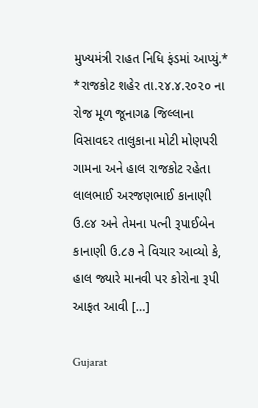મુખ્યમંત્રી રાહત નિધિ ફંડમાં આપ્યું.* *રાજકોટ શહેર તા.૨૪.૪.૨૦૨૦ ના રોજ મૂળ જૂનાગઢ જિલ્લાના વિસાવદર તાલુકાના મોટી મોણપરી ગામના અને હાલ રાજકોટ રહેતા લાલભાઈ અરજણભાઈ કાનાણી ઉ.૯૪ અને તેમના પત્ની રૂપાઈબેન કાનાણી ઉ.૮૭ ને વિચાર આવ્યો કે, હાલ જ્યારે માનવી પર કોરોના રૂપી આફત આવી […]

Gujarat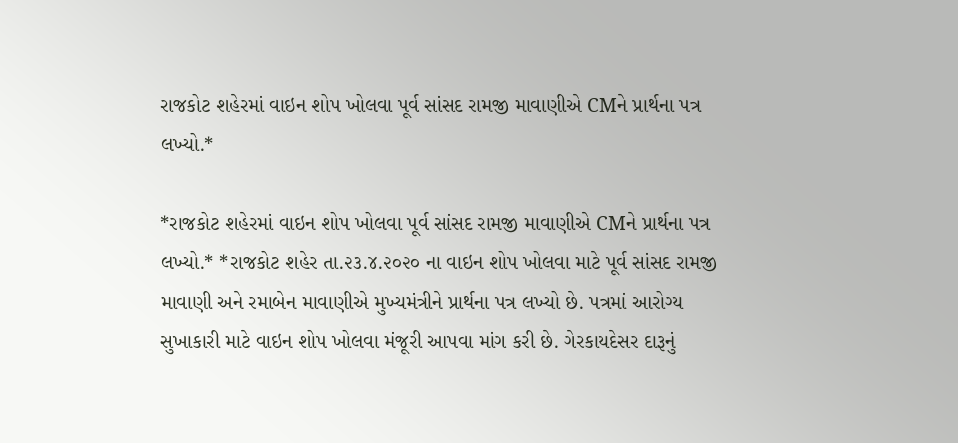રાજકોટ શહેરમાં વાઇન શોપ ખોલવા પૂર્વ સાંસદ રામજી માવાણીએ CMને પ્રાર્થના પત્ર લખ્યો.*

*રાજકોટ શહેરમાં વાઇન શોપ ખોલવા પૂર્વ સાંસદ રામજી માવાણીએ CMને પ્રાર્થના પત્ર લખ્યો.* *રાજકોટ શહેર તા.૨૩.૪.૨૦૨૦ ના વાઇન શોપ ખોલવા માટે પૂર્વ સાંસદ રામજી માવાણી અને રમાબેન માવાણીએ મુખ્યમંત્રીને પ્રાર્થના પત્ર લખ્યો છે. પત્રમાં આરોગ્ય સુખાકારી માટે વાઇન શોપ ખોલવા મંજૂરી આપવા માંગ કરી છે. ગેરકાયદેસર દારૂનું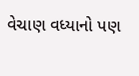વેચાણ વધ્યાનો પણ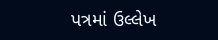પત્રમાં ઉલ્લેખ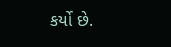કર્યો છે.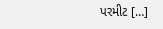પરમીટ […]